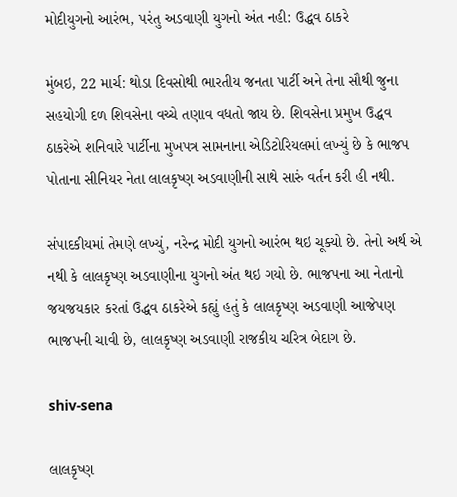મોદીયુગનો આરંભ, પરંતુ અડવાણી યુગનો અંત નહી: ઉદ્ધવ ઠાકરે

મુંબઇ, 22 માર્ચ: થોડા દિવસોથી ભારતીય જનતા પાર્ટી અને તેના સૌથી જુના સહયોગી દળ શિવસેના વચ્ચે તણાવ વધતો જાય છે. શિવસેના પ્રમુખ ઉદ્ધવ ઠાકરેએ શનિવારે પાર્ટીના મુખપત્ર સામનાના એડિટોરિયલમાં લખ્યું છે કે ભાજપ પોતાના સીનિયર નેતા લાલકૃષ્ણ અડવાણીની સાથે સારું વર્તન કરી હી નથી.

સંપાદકીયમાં તેમણે લખ્યું, નરેન્દ્ર મોદી યુગનો આરંભ થઇ ચૂક્યો છે. તેનો અર્થ એ નથી કે લાલકૃષ્ણ અડવાણીના યુગનો અંત થઇ ગયો છે. ભાજપના આ નેતાનો જયજયકાર કરતાં ઉદ્ધવ ઠાકરેએ કહ્યું હતું કે લાલકૃષ્ણ અડવાણી આજેપણ ભાજપની ચાવી છે, લાલકૃષ્ણ અડવાણી રાજકીય ચરિત્ર બેદાગ છે.

shiv-sena

લાલકૃષ્ણ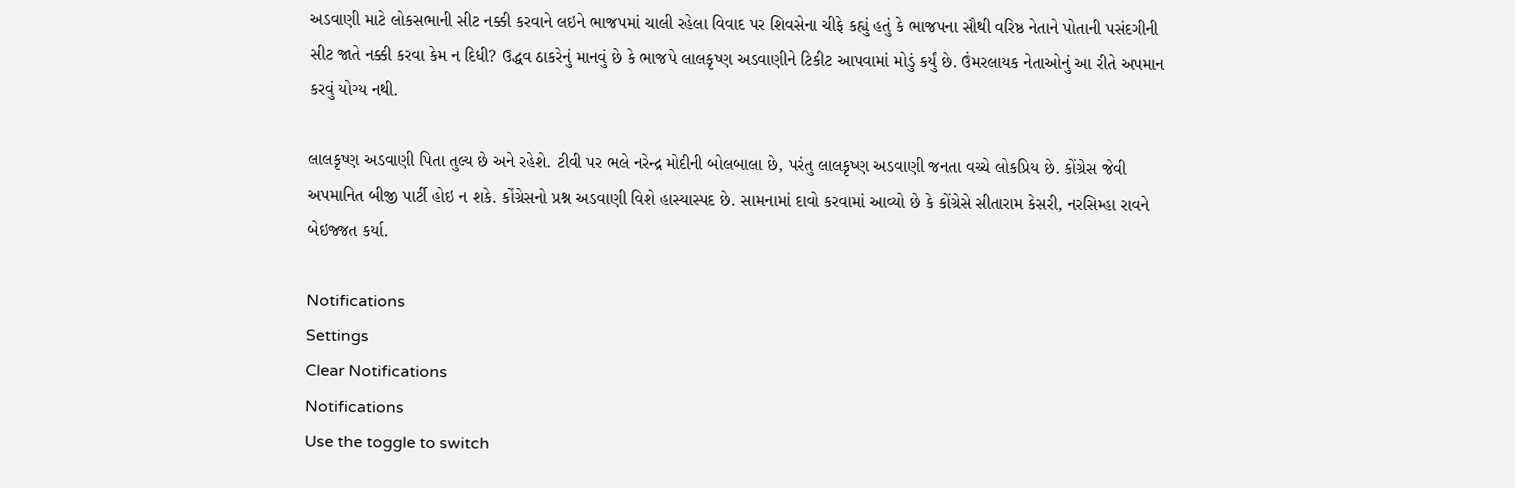અડવાણી માટે લોકસભાની સીટ નક્કી કરવાને લઇને ભાજપમાં ચાલી રહેલા વિવાદ પર શિવસેના ચીફે કહ્યું હતું કે ભાજપના સૌથી વરિષ્ઠ નેતાને પોતાની પસંદગીની સીટ જાતે નક્કી કરવા કેમ ન દિધી? ઉદ્ધવ ઠાકરેનું માનવું છે કે ભાજપે લાલકૃષ્ણ અડવાણીને ટિકીટ આપવામાં મોડું કર્યું છે. ઉંમરલાયક નેતાઓનું આ રીતે અપમાન કરવું યોગ્ય નથી.

લાલકૃષ્ણ અડવાણી પિતા તુલ્ય છે અને રહેશે. ટીવી પર ભલે નરેન્દ્ર મોદીની બોલબાલા છે, પરંતુ લાલકૃષ્ણ અડવાણી જનતા વચ્ચે લોકપ્રિય છે. કોંગ્રેસ જેવી અપમાનિત બીજી પાર્ટી હોઇ ન શકે. કોંગ્રેસનો પ્રશ્ન અડવાણી વિશે હાસ્યાસ્પદ છે. સામનામાં દાવો કરવામાં આવ્યો છે કે કોંગ્રેસે સીતારામ કેસરી, નરસિમ્હા રાવને બેઇજ્જત કર્યા.

Notifications
Settings
Clear Notifications
Notifications
Use the toggle to switch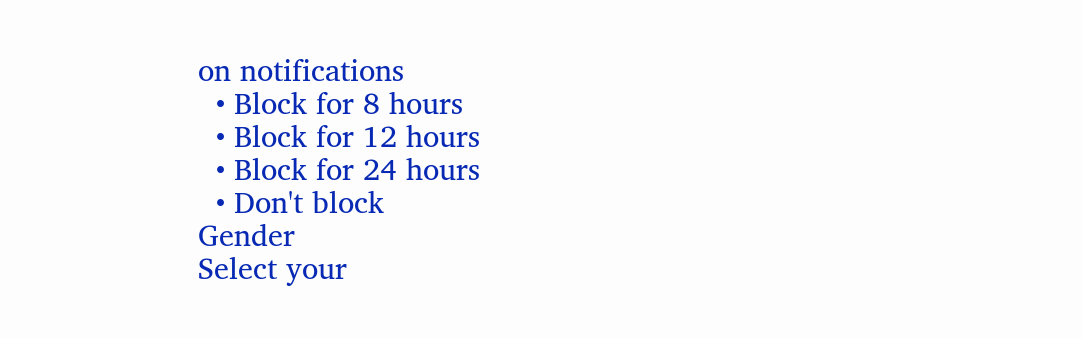on notifications
  • Block for 8 hours
  • Block for 12 hours
  • Block for 24 hours
  • Don't block
Gender
Select your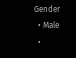Gender
  • Male
  •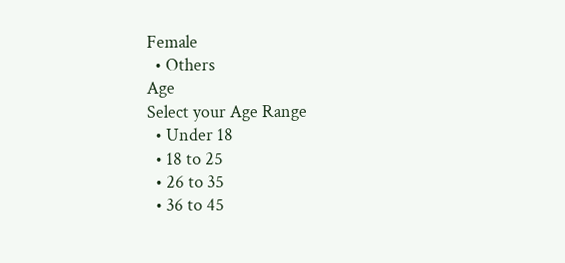Female
  • Others
Age
Select your Age Range
  • Under 18
  • 18 to 25
  • 26 to 35
  • 36 to 45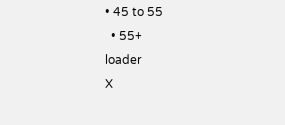• 45 to 55
  • 55+
loader
X